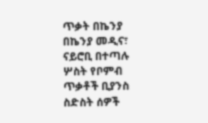ጥቃት በኬንያ
በኬንያ መዲና፣ ናይሮቢ በተጣሉ ሦስት የቦምብ ጥቃቶች ቢያንስ ስድስት ሰዎች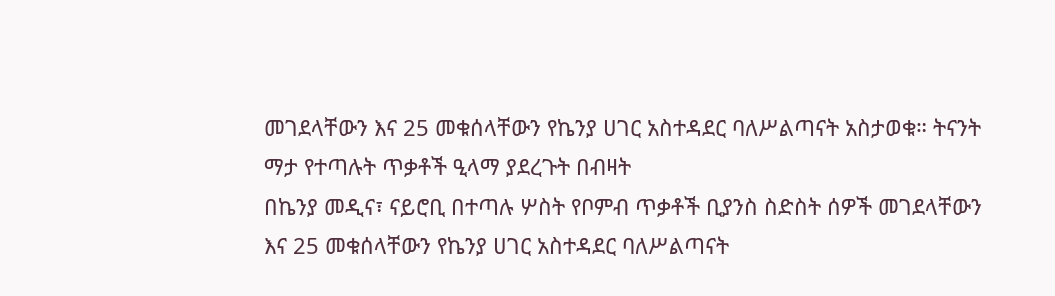መገደላቸውን እና 25 መቁሰላቸውን የኬንያ ሀገር አስተዳደር ባለሥልጣናት አስታወቁ። ትናንት ማታ የተጣሉት ጥቃቶች ዒላማ ያደረጉት በብዛት
በኬንያ መዲና፣ ናይሮቢ በተጣሉ ሦስት የቦምብ ጥቃቶች ቢያንስ ስድስት ሰዎች መገደላቸውን እና 25 መቁሰላቸውን የኬንያ ሀገር አስተዳደር ባለሥልጣናት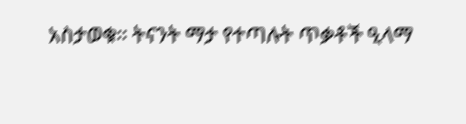አስታወቁ። ትናንት ማታ የተጣሉት ጥቃቶች ዒላማ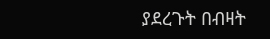ያደረጉት በብዛት